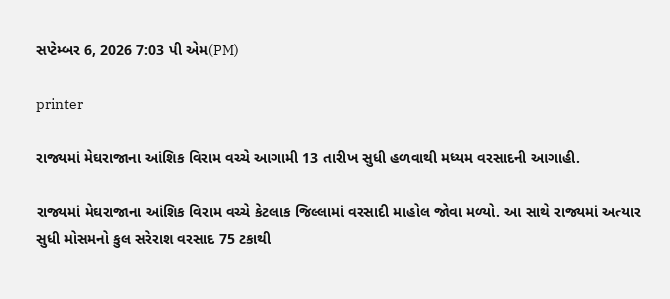સપ્ટેમ્બર 6, 2026 7:03 પી એમ(PM)

printer

રાજ્યમાં મેઘરાજાના આંશિક વિરામ વચ્ચે આગામી 13 તારીખ સુધી હળવાથી મધ્યમ વરસાદની આગાહી.

રાજ્યમાં મેઘરાજાના આંશિક વિરામ વચ્ચે કેટલાક જિલ્લામાં વરસાદી માહોલ જોવા મળ્યો. આ સાથે રાજ્યમાં અત્યાર સુધી મોસમનો કુલ સરેરાશ વરસાદ 75 ટકાથી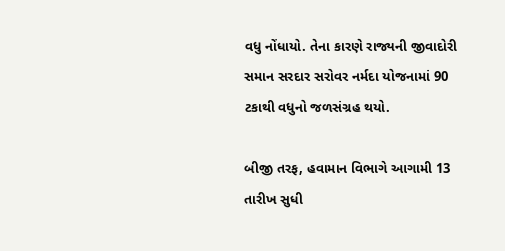વધુ નોંધાયો. તેના કારણે રાજ્યની જીવાદોરી સમાન સરદાર સરોવર નર્મદા યોજનામાં 90 ટકાથી વધુનો જળસંગ્રહ થયો.

બીજી તરફ, હવામાન વિભાગે આગામી 13 તારીખ સુધી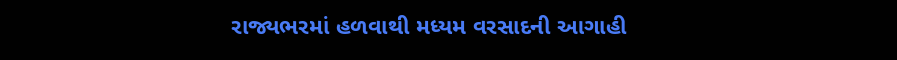રાજ્યભરમાં હળવાથી મધ્યમ વરસાદની આગાહી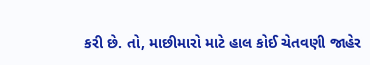કરી છે. તો, માછીમારો માટે હાલ કોઈ ચેતવણી જાહેર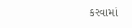કરવામાં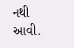નથી આવી.